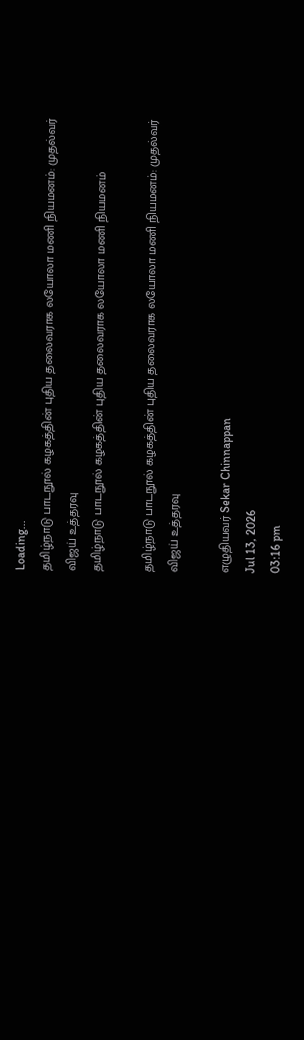Loading...
தமிழ்நாடு பாடநூல் கழகத்தின் புதிய தலைவராக லயோலா மணி நியமனம்: முதல்வர் விஜய் உத்தரவு
தமிழ்நாடு பாடநூல் கழகத்தின் புதிய தலைவராக லயோலா மணி நியமனம்

தமிழ்நாடு பாடநூல் கழகத்தின் புதிய தலைவராக லயோலா மணி நியமனம்: முதல்வர் விஜய் உத்தரவு

எழுதியவர் Sekar Chinnappan
Jul 13, 2026
03:16 pm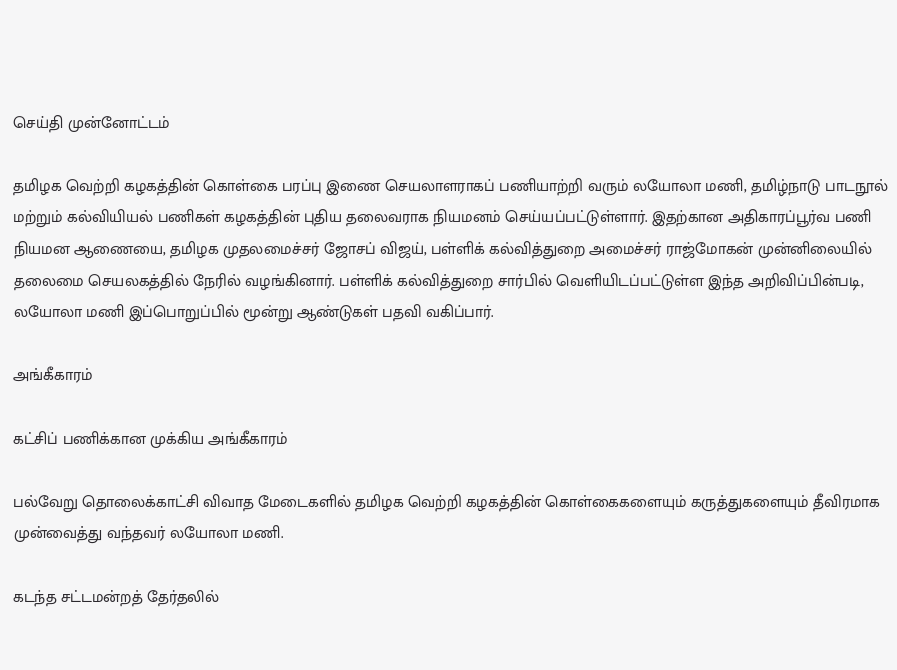செய்தி முன்னோட்டம்

தமிழக வெற்றி கழகத்தின் கொள்கை பரப்பு இணை செயலாளராகப் பணியாற்றி வரும் லயோலா மணி, தமிழ்நாடு பாடநூல் மற்றும் கல்வியியல் பணிகள் கழகத்தின் புதிய தலைவராக நியமனம் செய்யப்பட்டுள்ளார். இதற்கான அதிகாரப்பூர்வ பணி நியமன ஆணையை, தமிழக முதலமைச்சர் ஜோசப் விஜய், பள்ளிக் கல்வித்துறை அமைச்சர் ராஜ்மோகன் முன்னிலையில் தலைமை செயலகத்தில் நேரில் வழங்கினார். பள்ளிக் கல்வித்துறை சார்பில் வெளியிடப்பட்டுள்ள இந்த அறிவிப்பின்படி, லயோலா மணி இப்பொறுப்பில் மூன்று ஆண்டுகள் பதவி வகிப்பார்.

அங்கீகாரம்

கட்சிப் பணிக்கான முக்கிய அங்கீகாரம்

பல்வேறு தொலைக்காட்சி விவாத மேடைகளில் தமிழக வெற்றி கழகத்தின் கொள்கைகளையும் கருத்துகளையும் தீவிரமாக முன்வைத்து வந்தவர் லயோலா மணி.

கடந்த சட்டமன்றத் தேர்தலில்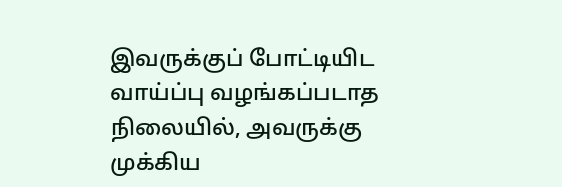இவருக்குப் போட்டியிட வாய்ப்பு வழங்கப்படாத நிலையில், அவருக்கு முக்கிய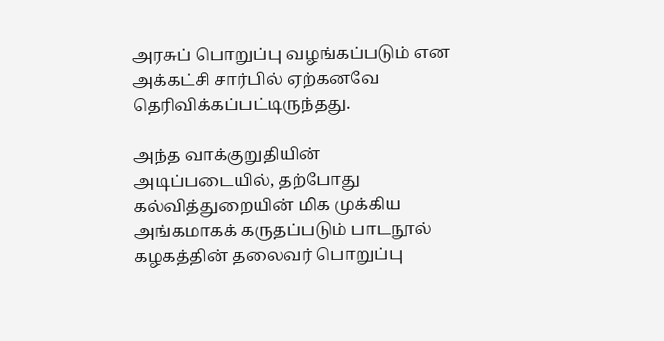அரசுப் பொறுப்பு வழங்கப்படும் என அக்கட்சி சார்பில் ஏற்கனவே தெரிவிக்கப்பட்டிருந்தது.

அந்த வாக்குறுதியின் அடிப்படையில், தற்போது கல்வித்துறையின் மிக முக்கிய அங்கமாகக் கருதப்படும் பாடநூல் கழகத்தின் தலைவர் பொறுப்பு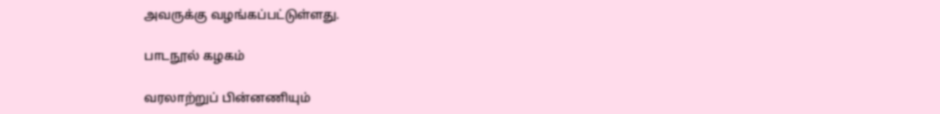அவருக்கு வழங்கப்பட்டுள்ளது.

பாடநூல் கழகம்

வரலாற்றுப் பின்னணியும்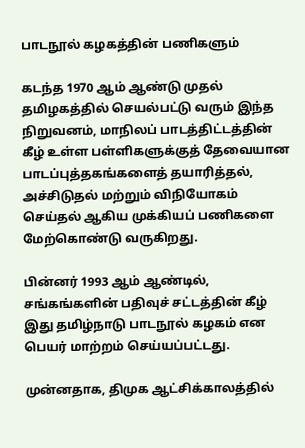பாடநூல் கழகத்தின் பணிகளும்

கடந்த 1970 ஆம் ஆண்டு முதல் தமிழகத்தில் செயல்பட்டு வரும் இந்த நிறுவனம், மாநிலப் பாடத்திட்டத்தின் கீழ் உள்ள பள்ளிகளுக்குத் தேவையான பாடப்புத்தகங்களைத் தயாரித்தல், அச்சிடுதல் மற்றும் விநியோகம் செய்தல் ஆகிய முக்கியப் பணிகளை மேற்கொண்டு வருகிறது.

பின்னர் 1993 ஆம் ஆண்டில், சங்கங்களின் பதிவுச் சட்டத்தின் கீழ் இது தமிழ்நாடு பாடநூல் கழகம் என பெயர் மாற்றம் செய்யப்பட்டது.

முன்னதாக, திமுக ஆட்சிக்காலத்தில்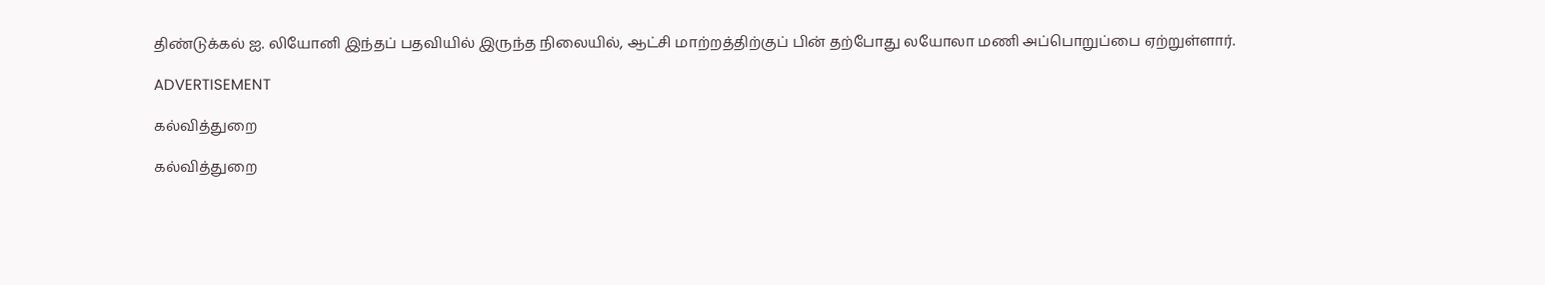திண்டுக்கல் ஐ. லியோனி இந்தப் பதவியில் இருந்த நிலையில், ஆட்சி மாற்றத்திற்குப் பின் தற்போது லயோலா மணி அப்பொறுப்பை ஏற்றுள்ளார்.

ADVERTISEMENT

கல்வித்துறை

கல்வித்துறை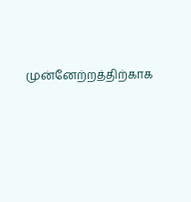முன்னேற்றத்திற்காக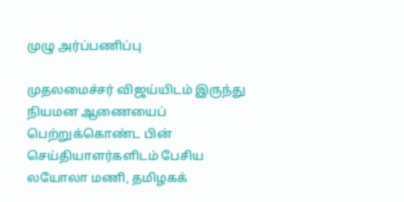முழு அர்ப்பணிப்பு

முதலமைச்சர் விஜய்யிடம் இருந்து நியமன ஆணையைப் பெற்றுக்கொண்ட பின் செய்தியாளர்களிடம் பேசிய லயோலா மணி, தமிழகக்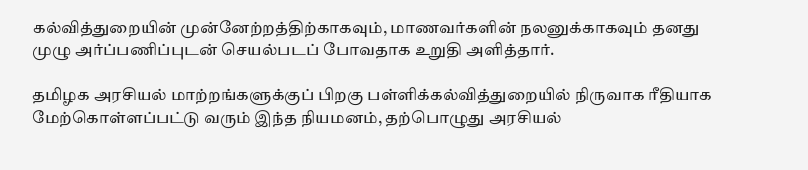கல்வித்துறையின் முன்னேற்றத்திற்காகவும், மாணவர்களின் நலனுக்காகவும் தனது முழு அர்ப்பணிப்புடன் செயல்படப் போவதாக உறுதி அளித்தார்.

தமிழக அரசியல் மாற்றங்களுக்குப் பிறகு பள்ளிக்கல்வித்துறையில் நிருவாக ரீதியாக மேற்கொள்ளப்பட்டு வரும் இந்த நியமனம், தற்பொழுது அரசியல்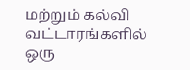மற்றும் கல்வி வட்டாரங்களில் ஒரு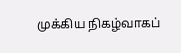முக்கிய நிகழ்வாகப்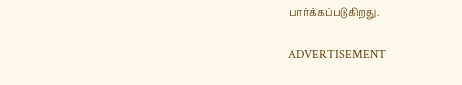பார்க்கப்படுகிறது.

ADVERTISEMENT